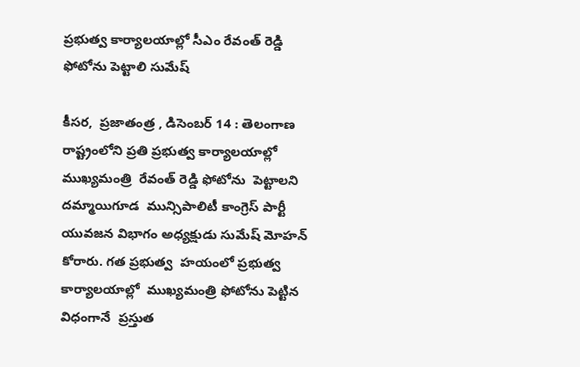ప్రభుత్వ కార్యాలయాల్లో సీఎం రేవంత్ రెడ్డి ఫోటోను పెట్టాలి సుమేష్

కీసర,  ప్రజాతంత్ర , డిసెంబర్ 14 : తెలంగాణ రాష్ట్రంలోని ప్రతి ప్రభుత్వ కార్యాలయాల్లో ముఖ్యమంత్రి  రేవంత్ రెడ్డి ఫోటోను  పెట్టాలని దమ్మాయిగూడ  మున్సిపాలిటీ కాంగ్రెస్ పార్టీ  యువజన విభాగం అధ్యక్షుడు సుమేష్ మోహన్  కోరారు. గత ప్రభుత్వ  హయంలో ప్రభుత్వ    కార్యాలయాల్లో  ముఖ్యమంత్రి ఫోటోను పెట్టిన విధంగానే  ప్రస్తుత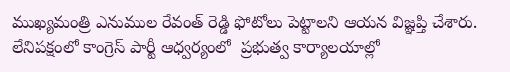ముఖ్యమంత్రి ఎనుముల రేవంత్ రెడ్డి ఫోటోలు పెట్టాలని ఆయన విజ్ఞప్తి చేశారు. లేనిపక్షంలో కాంగ్రెస్ పార్టీ ఆధ్వర్యంలో  ప్రభుత్వ కార్యాలయాల్లో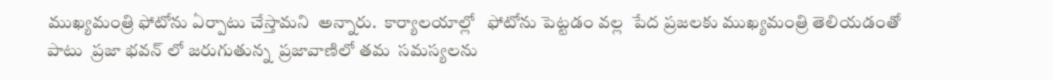ముఖ్యమంత్రి ఫోటోను ఏర్పాటు చేస్తామని  అన్నారు.  కార్యాలయాల్లో   ఫోటోను పెట్టడం వల్ల  పేద ప్రజలకు ముఖ్యమంత్రి తెలియడంతో పాటు  ప్రజా భవన్ లో జరుగుతున్న  ప్రజావాణిలో తమ  సమస్యలను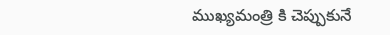ముఖ్యమంత్రి కి చెప్పుకునే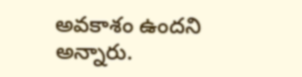అవకాశం ఉందని  అన్నారు.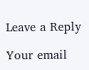Leave a Reply

Your email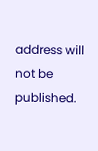address will not be published.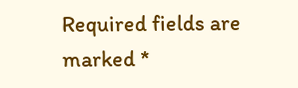Required fields are marked *